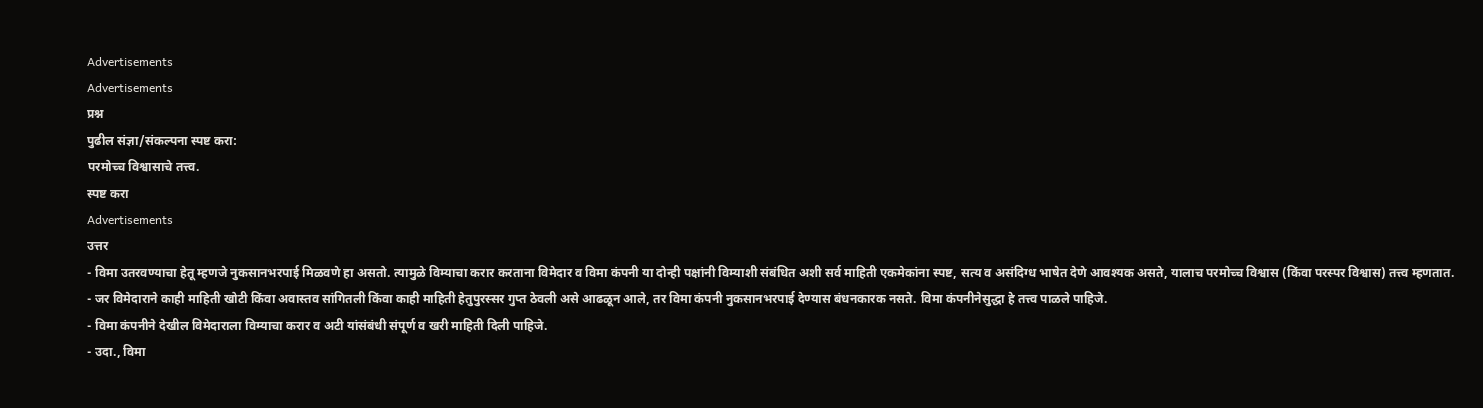Advertisements
Advertisements
प्रश्न
पुढील संज्ञा/संकल्पना स्पष्ट करा:
परमोच्च विश्वासाचे तत्त्व.
स्पष्ट करा
Advertisements
उत्तर
- विमा उतरवण्याचा हेतू म्हणजे नुकसानभरपाई मिळवणे हा असतो. त्यामुळे विम्याचा करार करताना विमेदार व विमा कंपनी या दोन्ही पक्षांनी विम्याशी संबंधित अशी सर्व माहिती एकमेकांना स्पष्ट, सत्य व असंदिग्ध भाषेत देणे आवश्यक असते, यालाच परमोच्च विश्वास (किंवा परस्पर विश्वास) तत्त्व म्हणतात.
- जर विमेदाराने काही माहिती खोटी किंवा अवास्तव सांगितली किंवा काही माहिती हेतुपुरस्सर गुप्त ठेवली असे आढळून आले, तर विमा कंपनी नुकसानभरपाई देण्यास बंधनकारक नसते. विमा कंपनीनेसुद्धा हे तत्त्व पाळले पाहिजे.
- विमा कंपनीने देखील विमेदाराला विम्याचा करार व अटी यांसंबंधी संपूर्ण व खरी माहिती दिली पाहिजे.
- उदा., विमा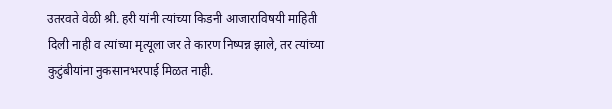उतरवते वेळी श्री. हरी यांनी त्यांच्या किडनी आजाराविषयी माहिती दिली नाही व त्यांच्या मृत्यूला जर ते कारण निष्पन्न झाले, तर त्यांच्या कुटुंबीयांना नुकसानभरपाई मिळत नाही.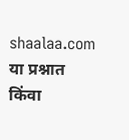shaalaa.com
या प्रश्नात किंवा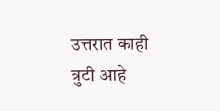उत्तरात काही त्रुटी आहे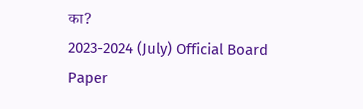का?
2023-2024 (July) Official Board Paper